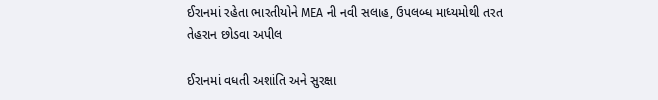ઈરાનમાં રહેતા ભારતીયોને MEA ની નવી સલાહ, ઉપલબ્ધ માધ્યમોથી તરત તેહરાન છોડવા અપીલ

ઈરાનમાં વધતી અશાંતિ અને સુરક્ષા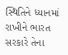સ્થિતિને ધ્યાનમાં રાખીને ભારત સરકારે તેના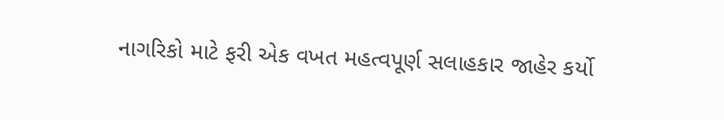નાગરિકો માટે ફરી એક વખત મહત્વપૂર્ણ સલાહકાર જાહેર કર્યો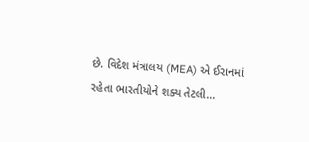છે. વિદેશ મંત્રાલય (MEA) એ ઈરાનમાં રહેતા ભારતીયોને શક્ય તેટલી…